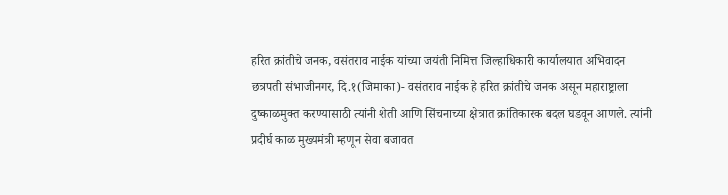हरित क्रांतीचे जनक, वसंतराव नाईक यांच्या जयंती निमित्त जिल्हाधिकारी कार्यालयात अभिवादन
छत्रपती संभाजीनगर, दि.१(जिमाका)- वसंतराव नाईक हे हरित क्रांतीचे जनक असून महाराष्ट्राला दुष्काळमुक्त करण्यासाठी त्यांनी शेती आणि सिंचनाच्या क्षेत्रात क्रांतिकारक बदल घडवून आणले. त्यांनी प्रदीर्घ काळ मुख्यमंत्री म्हणून सेवा बजावत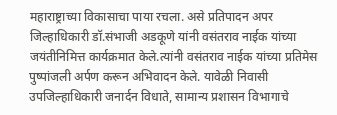महाराष्ट्राच्या विकासाचा पाया रचला. असे प्रतिपादन अपर जिल्हाधिकारी डॉ.संभाजी अडकूणे यांनी वसंतराव नाईक यांच्या जयंतीनिमित्त कार्यक्रमात केले.त्यांनी वसंतराव नाईक यांच्या प्रतिमेस पुष्पांजली अर्पण करून अभिवादन केले. यावेळी निवासी उपजिल्हाधिकारी जनार्दन विधाते, सामान्य प्रशासन विभागाचे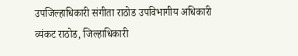उपजिल्हाधिकारी संगीता राठोड उपविभागीय अधिकारी व्यंकट राठोड, जिल्हाधिकारी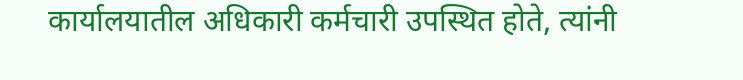कार्यालयातील अधिकारी कर्मचारी उपस्थित होते, त्यांनी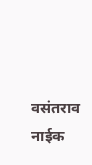वसंतराव नाईक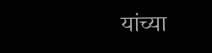यांच्या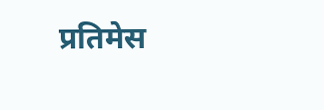प्रतिमेस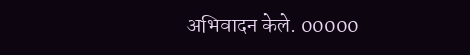अभिवादन केले. 00000